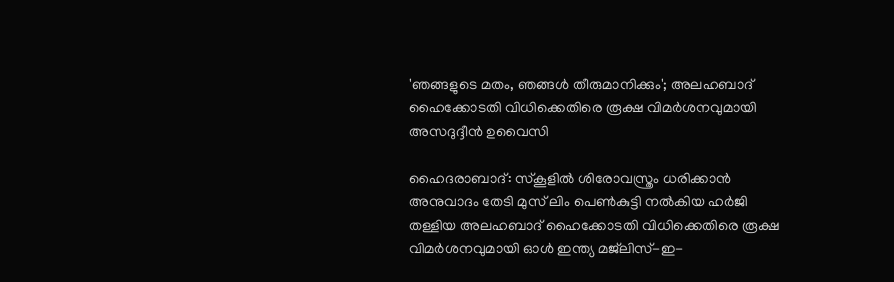'ഞങ്ങളുടെ മതം, ഞങ്ങൾ തീരുമാനിക്കും'; അലഹബാദ് ഹൈക്കോടതി വിധിക്കെതിരെ രൂക്ഷ വിമർശനവുമായി അസദുദ്ദീൻ ഉവൈസി

ഹൈദരാബാദ്: സ്കൂളിൽ ശിരോവസ്ത്രം ധരിക്കാൻ അനുവാദം തേടി മുസ് ലിം പെൺകുട്ടി നൽകിയ ഹർജി തള്ളിയ അലഹബാദ് ഹൈക്കോടതി വിധിക്കെതിരെ രൂക്ഷ വിമർശനവുമായി ഓൾ ഇന്ത്യ മജ്‌ലിസ്-ഇ-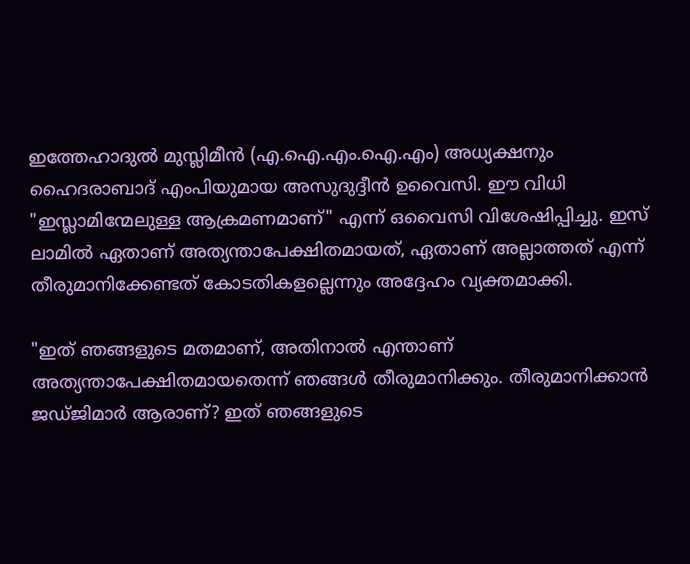ഇത്തേഹാദുൽ മുസ്ലിമീൻ (എ.ഐ.എം.ഐ.എം) അധ്യക്ഷനും ഹൈദരാബാദ് എംപിയുമായ അസുദുദ്ദീൻ ഉവൈസി. ഈ വിധി "ഇസ്ലാമിന്മേലുള്ള ആക്രമണമാണ്" എന്ന് ഒവൈസി വിശേഷിപ്പിച്ചു. ഇസ് ലാമിൽ ഏതാണ് അത്യന്താപേക്ഷിതമായത്, ഏതാണ് അല്ലാത്തത് എന്ന് തീരുമാനിക്കേണ്ടത് കോടതികളല്ലെന്നും അദ്ദേഹം വ്യക്തമാക്കി.

"ഇത് ഞങ്ങളുടെ മതമാണ്, അതിനാൽ എന്താണ് അത്യന്താപേക്ഷിതമായതെന്ന് ഞങ്ങൾ തീരുമാനിക്കും. തീരുമാനിക്കാൻ ജഡ്ജിമാർ ആരാണ്? ഇത് ഞങ്ങളുടെ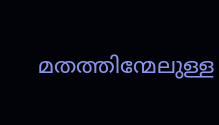മതത്തിന്മേലുള്ള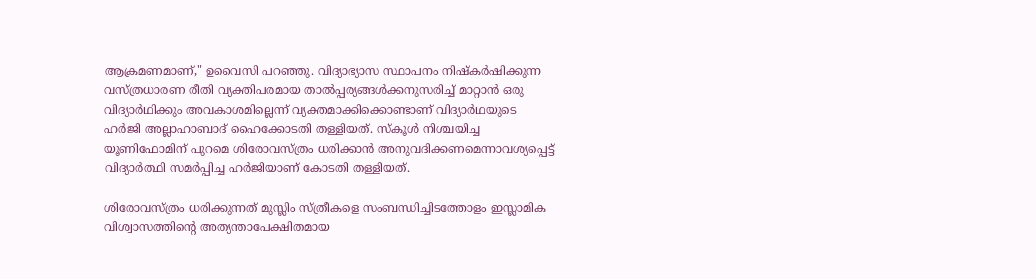ആക്രമണമാണ്," ഉവൈസി പറഞ്ഞു. വിദ്യാഭ്യാസ സ്ഥാപനം നിഷ്കർഷിക്കുന്ന വസ്ത്രധാരണ രീതി വ്യക്തിപരമായ താൽപ്പര്യങ്ങൾക്കനുസരിച്ച് മാറ്റാൻ ഒരു വിദ്യാർഥിക്കും അവകാശമില്ലെന്ന് വ്യക്തമാക്കിക്കൊണ്ടാണ് വിദ്യാർഥയുടെ ഹർജി അല്ലാഹാബാദ് ഹൈക്കോടതി തള്ളിയത്. സ്കൂൾ നിശ്ചയിച്ച യൂണിഫോമിന് പുറമെ ശിരോവസ്ത്രം ധരിക്കാൻ അനുവദിക്കണമെന്നാവശ്യപ്പെട്ട് വിദ്യാർത്ഥി സമർപ്പിച്ച ഹർജിയാണ് കോടതി തള്ളിയത്.

ശിരോവസ്ത്രം ധരിക്കുന്നത് മുസ്ലിം സ്ത്രീകളെ സംബന്ധിച്ചിടത്തോളം ഇസ്ലാമിക വിശ്വാസത്തിന്റെ അത്യന്താപേക്ഷിതമായ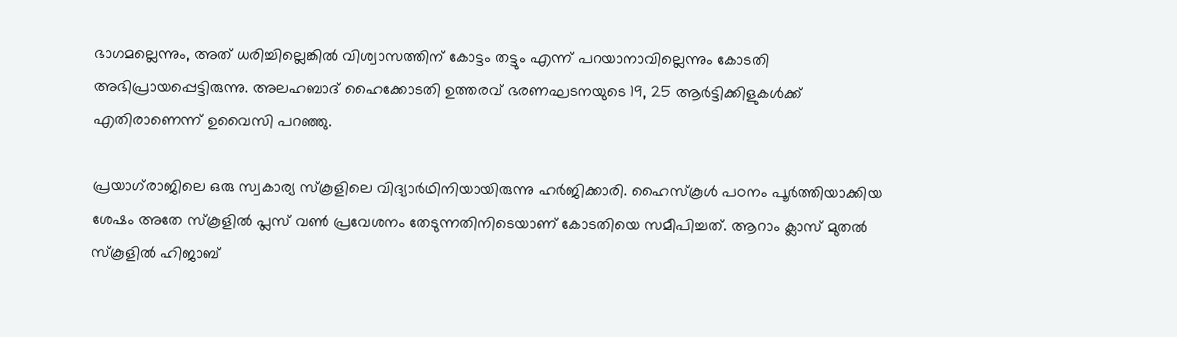ഭാഗമല്ലെന്നും, അത് ധരിച്ചില്ലെങ്കിൽ വിശ്വാസത്തിന് കോട്ടം തട്ടും എന്ന് പറയാനാവില്ലെന്നും കോടതി അഭിപ്രായപ്പെട്ടിരുന്നു. അലഹബാദ് ഹൈക്കോടതി ഉത്തരവ് ഭരണഘടനയുടെ 19, 25 ആർട്ടിക്കിളുകൾക്ക് എതിരാണെന്ന് ഉവൈസി പറഞ്ഞു.

പ്രയാഗ്‌രാജിലെ ഒരു സ്വകാര്യ സ്കൂളിലെ വിദ്യാർഥിനിയായിരുന്നു ഹർജിക്കാരി. ഹൈസ്കൂൾ പഠനം പൂർത്തിയാക്കിയ ശേഷം അതേ സ്കൂളിൽ പ്ലസ് വൺ പ്രവേശനം തേടുന്നതിനിടെയാണ് കോടതിയെ സമീപിച്ചത്. ആറാം ക്ലാസ് മുതൽ സ്കൂളിൽ ഹിജാബ്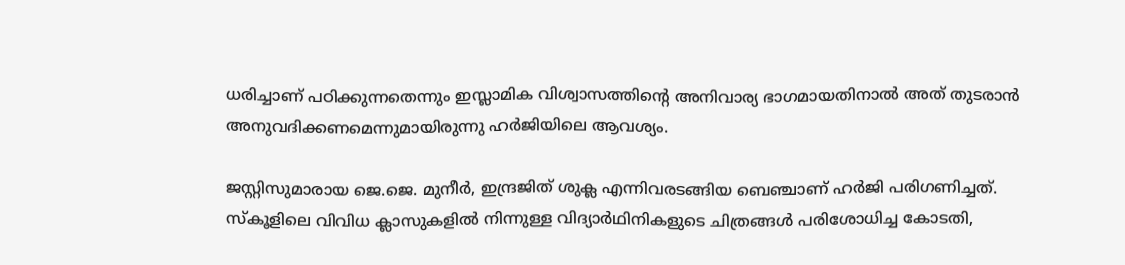ധരിച്ചാണ് പഠിക്കുന്നതെന്നും ഇസ്ലാമിക വിശ്വാസത്തിന്റെ അനിവാര്യ ഭാഗമായതിനാൽ അത് തുടരാൻ അനുവദിക്കണമെന്നുമായിരുന്നു ഹർജിയിലെ ആവശ്യം.

ജസ്റ്റിസുമാരായ ജെ.ജെ. മുനീർ, ഇന്ദ്രജിത് ശുക്ല എന്നിവരടങ്ങിയ ബെഞ്ചാണ് ഹർജി പരിഗണിച്ചത്. സ്കൂളിലെ വിവിധ ക്ലാസുകളിൽ നിന്നുള്ള വിദ്യാർഥിനികളുടെ ചിത്രങ്ങൾ പരിശോധിച്ച കോടതി,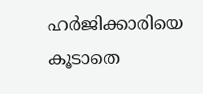ഹർജിക്കാരിയെ കൂടാതെ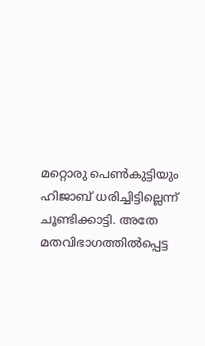മറ്റൊരു പെൺകുട്ടിയും ഹിജാബ് ധരിച്ചിട്ടില്ലെന്ന് ചൂണ്ടിക്കാട്ടി. അതേ മതവിഭാഗത്തിൽപ്പെട്ട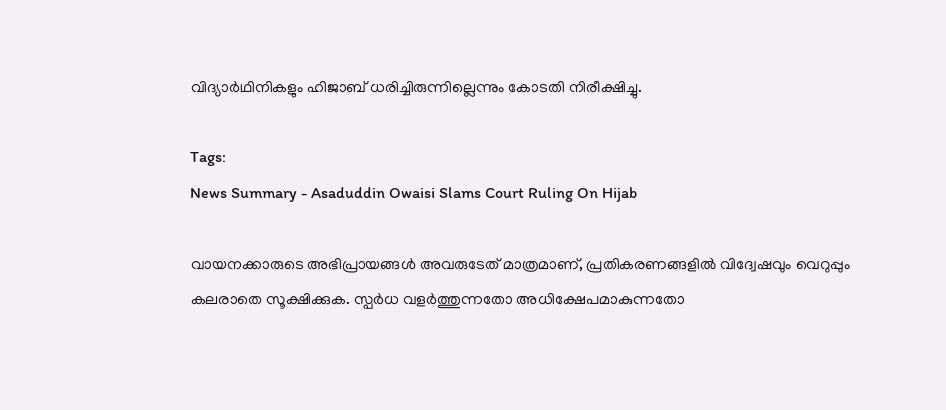വിദ്യാർഥിനികളും ഹിജാബ് ധരിച്ചിരുന്നില്ലെന്നും കോടതി നിരീക്ഷിച്ചു.

Tags:
News Summary - Asaduddin Owaisi Slams Court Ruling On Hijab

വായനക്കാരുടെ അഭിപ്രായങ്ങള്‍ അവരുടേത് മാത്രമാണ്, പ്രതികരണങ്ങളിൽ വിദ്വേഷവും വെറുപ്പും കലരാതെ സൂക്ഷിക്കുക. സ്പർധ വളർത്തുന്നതോ അധിക്ഷേപമാകുന്നതോ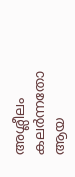അശ്ലീലം കലർന്നതോ ആയ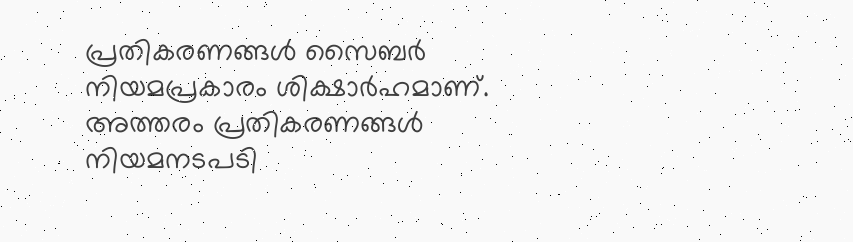പ്രതികരണങ്ങൾ സൈബർ നിയമപ്രകാരം ശിക്ഷാർഹമാണ്. അത്തരം പ്രതികരണങ്ങൾ നിയമനടപടി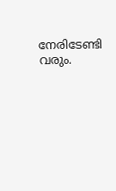നേരിടേണ്ടി വരും.